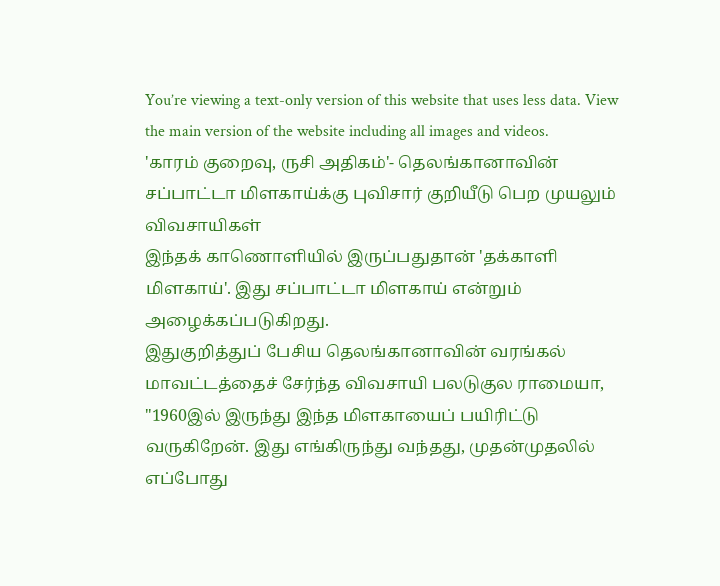You’re viewing a text-only version of this website that uses less data. View the main version of the website including all images and videos.
'காரம் குறைவு, ருசி அதிகம்'- தெலங்கானாவின் சப்பாட்டா மிளகாய்க்கு புவிசார் குறியீடு பெற முயலும் விவசாயிகள்
இந்தக் காணொளியில் இருப்பதுதான் 'தக்காளி மிளகாய்'. இது சப்பாட்டா மிளகாய் என்றும் அழைக்கப்படுகிறது.
இதுகுறித்துப் பேசிய தெலங்கானாவின் வரங்கல் மாவட்டத்தைச் சேர்ந்த விவசாயி பலடுகுல ராமையா, "1960இல் இருந்து இந்த மிளகாயைப் பயிரிட்டு வருகிறேன். இது எங்கிருந்து வந்தது, முதன்முதலில் எப்போது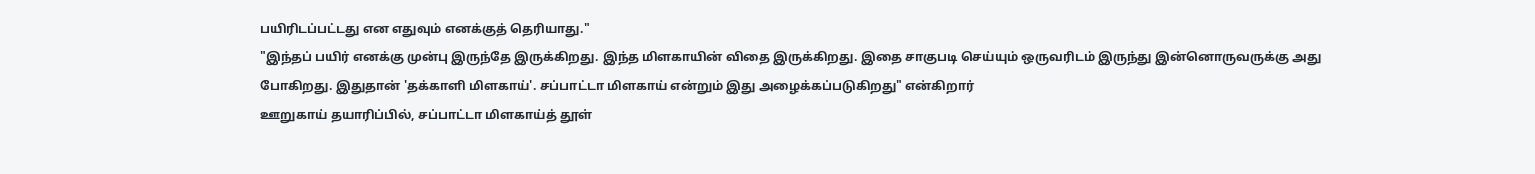பயிரிடப்பட்டது என எதுவும் எனக்குத் தெரியாது."
"இந்தப் பயிர் எனக்கு முன்பு இருந்தே இருக்கிறது. இந்த மிளகாயின் விதை இருக்கிறது. இதை சாகுபடி செய்யும் ஒருவரிடம் இருந்து இன்னொருவருக்கு அது போகிறது. இதுதான் 'தக்காளி மிளகாய்'. சப்பாட்டா மிளகாய் என்றும் இது அழைக்கப்படுகிறது" என்கிறார்
ஊறுகாய் தயாரிப்பில், சப்பாட்டா மிளகாய்த் தூள்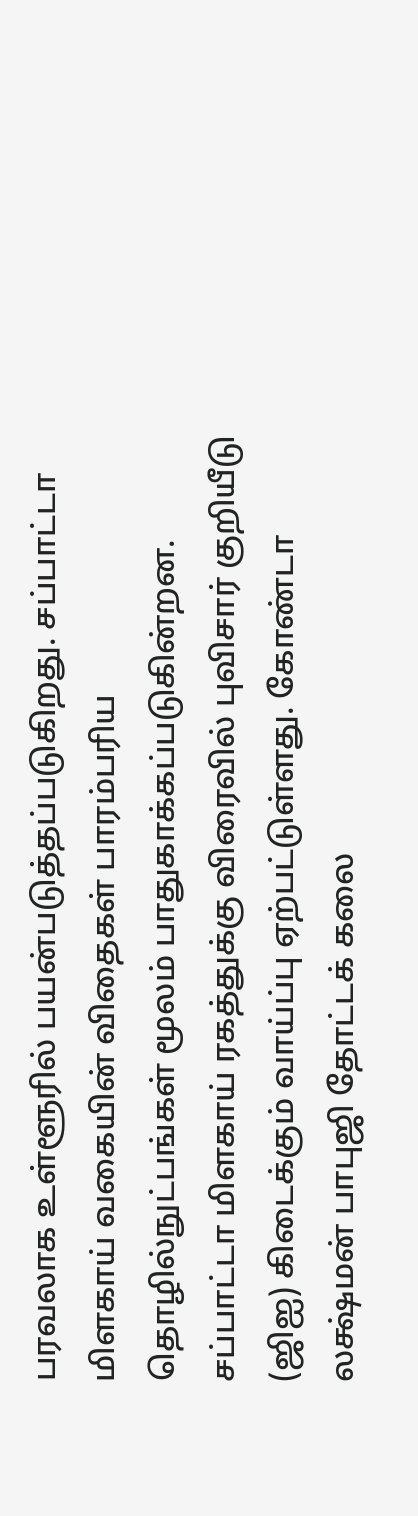பரவலாக உள்ளூரில் பயன்படுத்தப்படுகிறது. சப்பாட்டா மிளகாய் வகையின் விதைகள் பாரம்பரிய தொழில்நுட்பங்கள் மூலம் பாதுகாக்கப்படுகின்றன.
சப்பாட்டா மிளகாய் ரகத்துக்கு விரைவில் புவிசார் குறியீடு (ஜிஐ) கிடைக்கும் வாய்ப்பு ஏற்பட்டுள்ளது. கோண்டா லக்ஷ்மன் பாபுஜி தோட்டக் கலை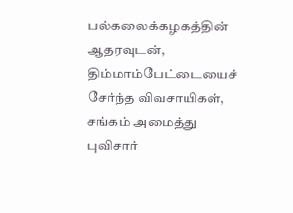பல்கலைக்கழகத்தின் ஆதரவுடன், திம்மாம்பேட்டையைச் சேர்ந்த விவசாயிகள், சங்கம் அமைத்து புவிசார்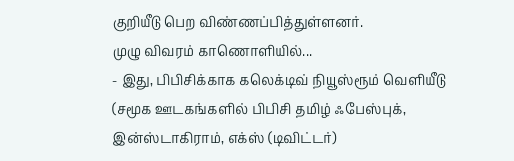குறியீடு பெற விண்ணப்பித்துள்ளனர்.
முழு விவரம் காணொளியில்...
- இது, பிபிசிக்காக கலெக்டிவ் நியூஸ்ரூம் வெளியீடு
(சமூக ஊடகங்களில் பிபிசி தமிழ் ஃபேஸ்புக், இன்ஸ்டாகிராம், எக்ஸ் (டிவிட்டர்)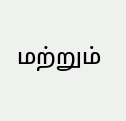மற்றும்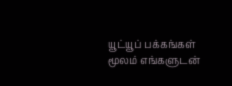யூட்யூப் பக்கங்கள் மூலம் எங்களுடன்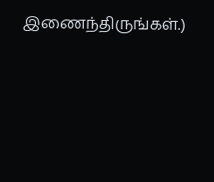இணைந்திருங்கள்.)